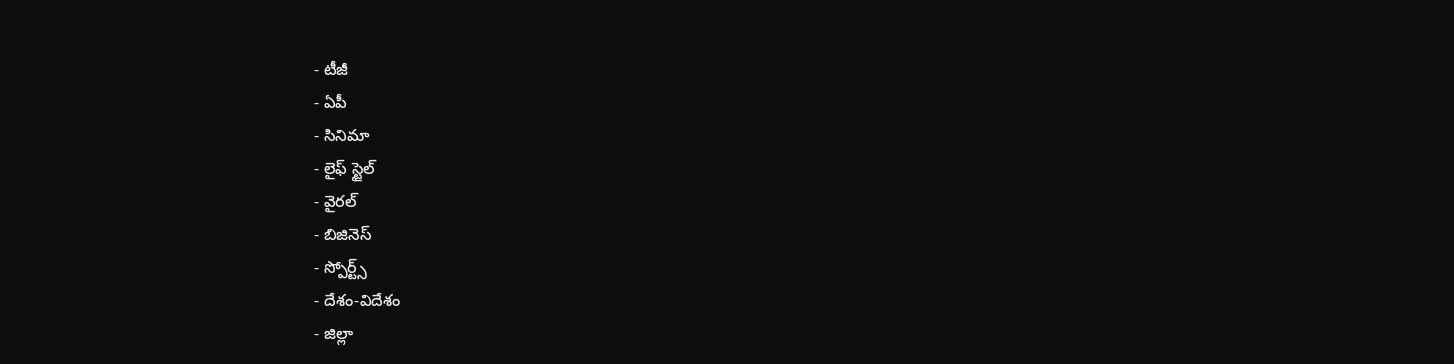- టీజీ
- ఏపీ
- సినిమా
- లైఫ్ స్టైల్
- వైరల్
- బిజినెస్
- స్పోర్ట్స్
- దేశం-విదేశం
- జిల్లా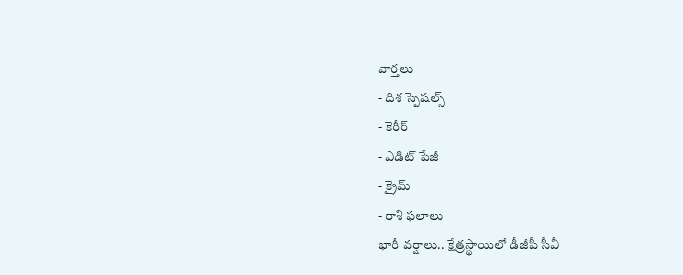వార్తలు
- దిశ స్పెషల్స్
- కెరీర్
- ఎడిట్ పేజీ
- క్రైమ్
- రాశి ఫలాలు
భారీ వర్షాలు.. క్షేత్రస్థాయిలో డీజీపీ సీవీ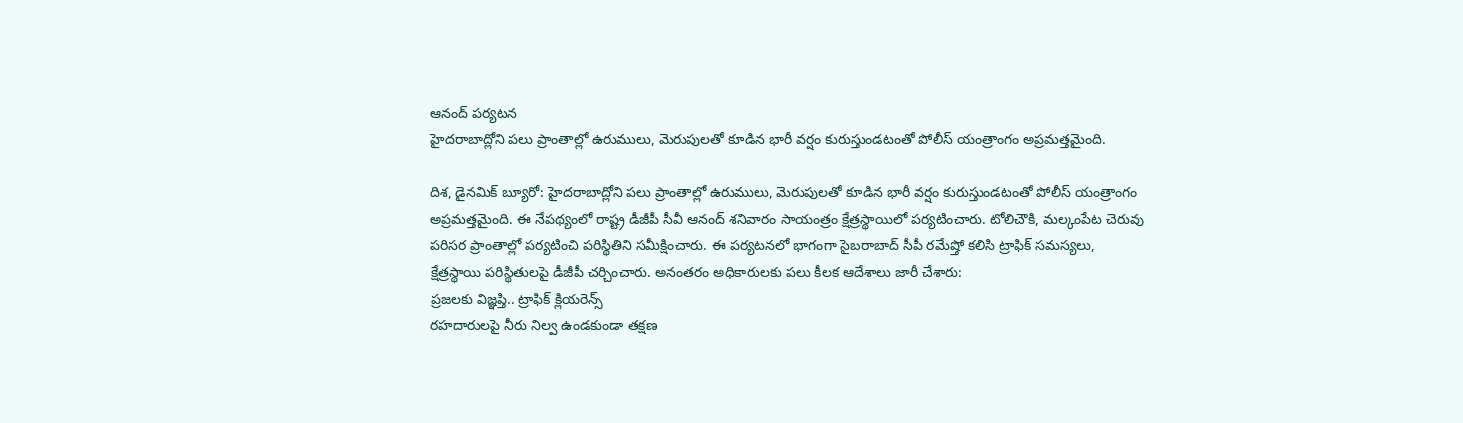ఆనంద్ పర్యటన
హైదరాబాద్లోని పలు ప్రాంతాల్లో ఉరుములు, మెరుపులతో కూడిన భారీ వర్షం కురుస్తుండటంతో పోలీస్ యంత్రాంగం అప్రమత్తమైంది.

దిశ, డైనమిక్ బ్యూరో: హైదరాబాద్లోని పలు ప్రాంతాల్లో ఉరుములు, మెరుపులతో కూడిన భారీ వర్షం కురుస్తుండటంతో పోలీస్ యంత్రాంగం అప్రమత్తమైంది. ఈ నేపథ్యంలో రాష్ట్ర డీజీపీ సీవీ ఆనంద్ శనివారం సాయంత్రం క్షేత్రస్థాయిలో పర్యటించారు. టోలిచౌకి, మల్కంపేట చెరువు పరిసర ప్రాంతాల్లో పర్యటించి పరిస్థితిని సమీక్షించారు. ఈ పర్యటనలో భాగంగా సైబరాబాద్ సీపీ రమేష్తో కలిసి ట్రాఫిక్ సమస్యలు, క్షేత్రస్థాయి పరిస్థితులపై డీజీపీ చర్చించారు. అనంతరం అధికారులకు పలు కీలక ఆదేశాలు జారీ చేశారు:
ప్రజలకు విజ్ఞప్తి.. ట్రాఫిక్ క్లియరెన్స్
రహదారులపై నీరు నిల్వ ఉండకుండా తక్షణ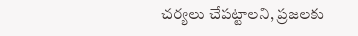చర్యలు చేపట్టాలని, ప్రజలకు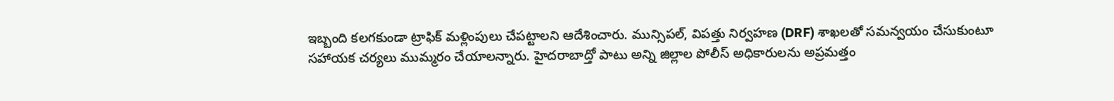ఇబ్బంది కలగకుండా ట్రాఫిక్ మళ్లింపులు చేపట్టాలని ఆదేశించారు. మున్సిపల్, విపత్తు నిర్వహణ (DRF) శాఖలతో సమన్వయం చేసుకుంటూ సహాయక చర్యలు ముమ్మరం చేయాలన్నారు. హైదరాబాద్తో పాటు అన్ని జిల్లాల పోలీస్ అధికారులను అప్రమత్తం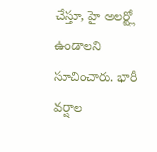చేస్తూ, హై అలర్ట్లో ఉండాలని సూచించారు. భారీ వర్షాల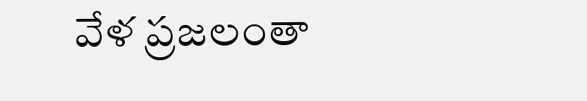వేళ ప్రజలంతా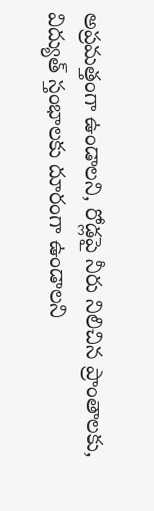అప్రమత్తంగా ఉండాలని, రోడ్లపై నీరు నిలిచిన ప్రాంతాలకు, విద్యుత్ స్తంభాలకు దూరంగా ఉండాలని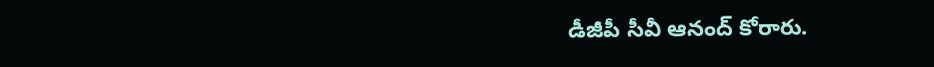డీజీపీ సీవీ ఆనంద్ కోరారు.